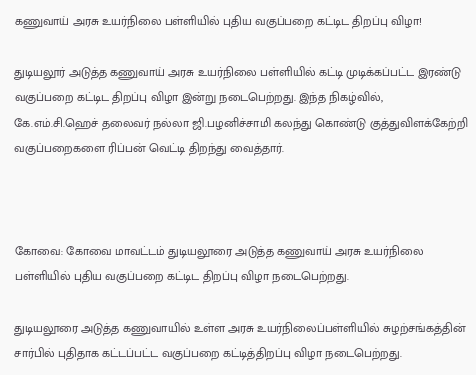கணுவாய் அரசு உயர்நிலை பள்ளியில் புதிய வகுப்பறை கட்டிட திறப்பு விழா!

துடியலூர் அடுத்த கணுவாய் அரசு உயர்நிலை பள்ளியில் கட்டி முடிக்கப்பட்ட இரண்டு வகுப்பறை கட்டிட திறப்பு விழா இன்று நடைபெற்றது. இந்த நிகழ்வில், கே.எம்.சி.ஹெச் தலைவர் நல்லா ஜி.பழனிச்சாமி கலந்து கொண்டு குத்துவிளக்கேற்றி வகுப்பறைகளை ரிப்பன் வெட்டி திறந்து வைத்தார்.



கோவை: கோவை மாவட்டம் துடியலூரை அடுத்த கணுவாய் அரசு உயர்நிலை பள்ளியில் புதிய வகுப்பறை கட்டிட திறப்பு விழா நடைபெற்றது.

துடியலூரை அடுத்த கணுவாயில் உள்ள அரசு உயர்நிலைப்பள்ளியில் சுழற்சங்கத்தின் சார்பில் புதிதாக கட்டப்பட்ட வகுப்பறை கட்டித்திறப்பு விழா நடைபெற்றது.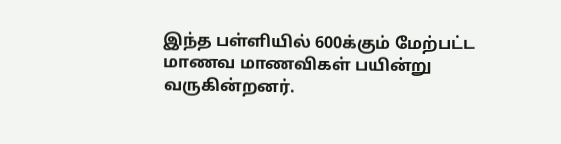இந்த பள்ளியில் 600க்கும் மேற்பட்ட மாணவ மாணவிகள் பயின்று வருகின்றனர்.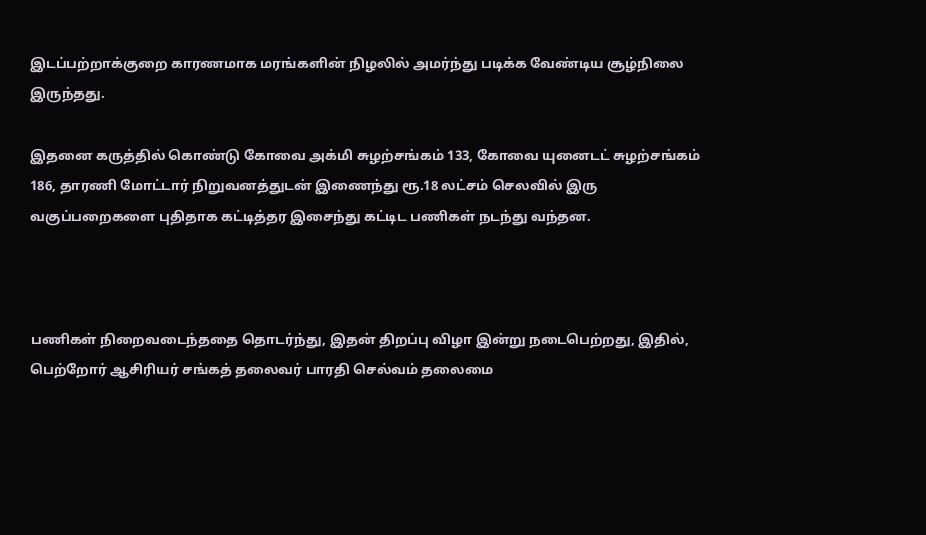இடப்பற்றாக்குறை காரணமாக மரங்களின் நிழலில் அமர்ந்து படிக்க வேண்டிய சூழ்நிலை இருந்தது.

இதனை கருத்தில் கொண்டு கோவை அக்மி சுழற்சங்கம் 133, கோவை யுனைடட் சுழற்சங்கம் 186, தாரணி மோட்டார் நிறுவனத்துடன் இணைந்து ரூ.18 லட்சம் செலவில் இரு வகுப்பறைகளை புதிதாக கட்டித்தர இசைந்து கட்டிட பணிகள் நடந்து வந்தன.



பணிகள் நிறைவடைந்ததை தொடர்ந்து, இதன் திறப்பு விழா இன்று நடைபெற்றது, இதில், பெற்றோர் ஆசிரியர் சங்கத் தலைவர் பாரதி செல்வம் தலைமை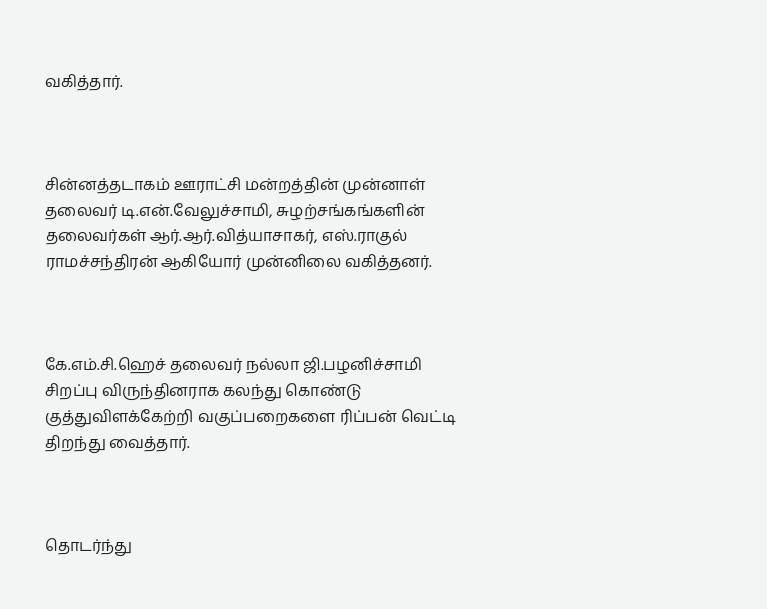வகித்தார்.



சின்னத்தடாகம் ஊராட்சி மன்றத்தின் முன்னாள் தலைவர் டி.என்.வேலுச்சாமி, சுழற்சங்கங்களின் தலைவர்கள் ஆர்.ஆர்.வித்யாசாகர், எஸ்.ராகுல் ராமச்சந்திரன் ஆகியோர் முன்னிலை வகித்தனர்.



கே.எம்.சி.ஹெச் தலைவர் நல்லா ஜி.பழனிச்சாமி சிறப்பு விருந்தினராக கலந்து கொண்டு குத்துவிளக்கேற்றி வகுப்பறைகளை ரிப்பன் வெட்டி திறந்து வைத்தார்.



தொடர்ந்து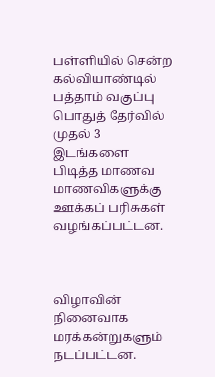பள்ளியில் சென்ற கல்வியாண்டில் பத்தாம் வகுப்பு பொதுத் தேர்வில் முதல் 3 இடங்களை பிடித்த மாணவ மாணவிகளுக்கு ஊக்கப் பரிசுகள் வழங்கப்பட்டன.



விழாவின் நினைவாக மரக்கன்றுகளும் நடப்பட்டன.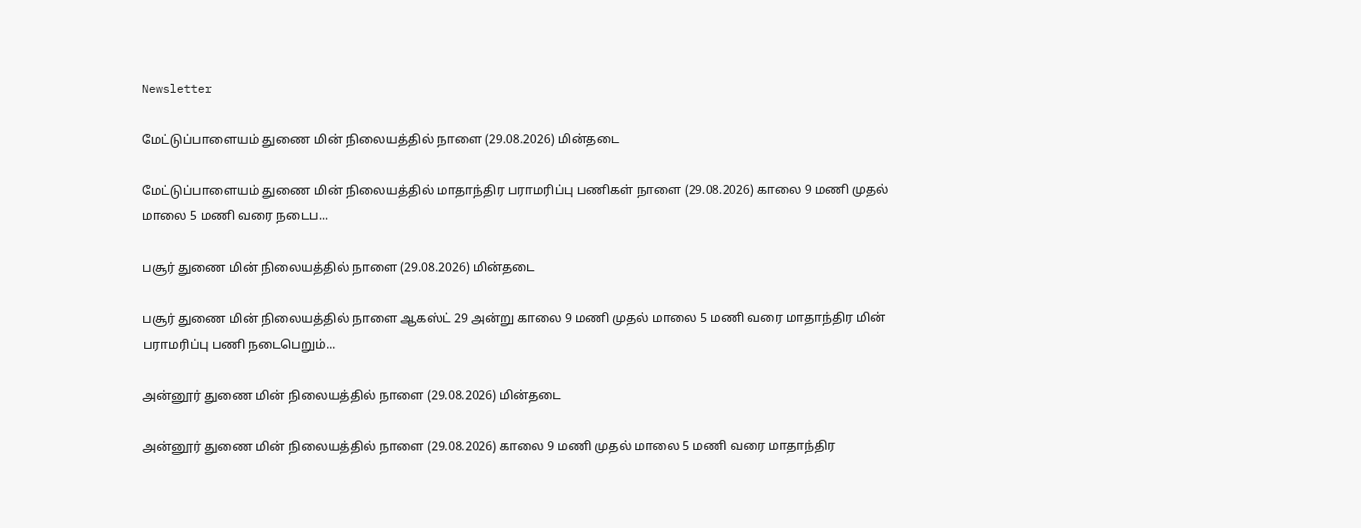Newsletter

மேட்டுப்பாளையம் துணை மின் நிலையத்தில் நாளை (29.08.2026) மின்தடை

மேட்டுப்பாளையம் துணை மின் நிலையத்தில் மாதாந்திர பராமரிப்பு பணிகள் நாளை (29.08.2026) காலை 9 மணி முதல் மாலை 5 மணி வரை நடைப...

பசூர் துணை மின் நிலையத்தில் நாளை (29.08.2026) மின்தடை

பசூர் துணை மின் நிலையத்தில் நாளை ஆகஸ்ட் 29 அன்று காலை 9 மணி முதல் மாலை 5 மணி வரை மாதாந்திர மின் பராமரிப்பு பணி நடைபெறும்...

அன்னூர் துணை மின் நிலையத்தில் நாளை (29.08.2026) மின்தடை

அன்னூர் துணை மின் நிலையத்தில் நாளை (29.08.2026) காலை 9 மணி முதல் மாலை 5 மணி வரை மாதாந்திர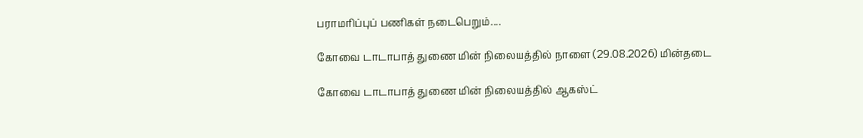பராமரிப்புப் பணிகள் நடைபெறும்....

கோவை டாடாபாத் துணை மின் நிலையத்தில் நாளை (29.08.2026) மின்தடை

கோவை டாடாபாத் துணை மின் நிலையத்தில் ஆகஸ்ட்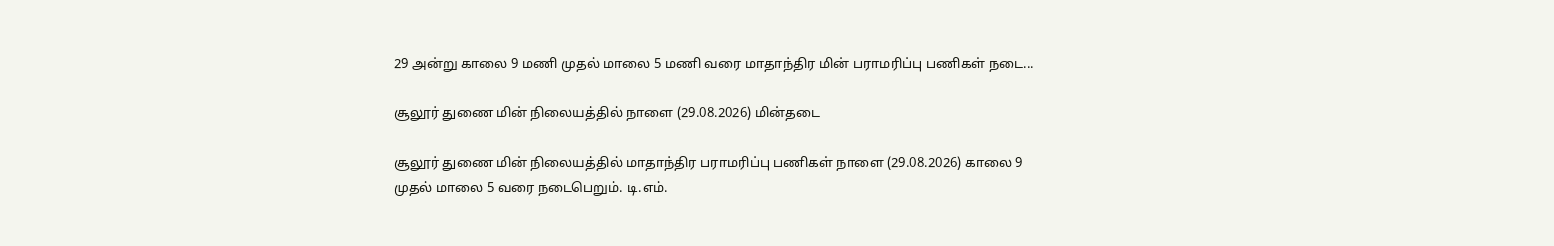29 அன்று காலை 9 மணி முதல் மாலை 5 மணி வரை மாதாந்திர மின் பராமரிப்பு பணிகள் நடை...

சூலூர் துணை மின் நிலையத்தில் நாளை (29.08.2026) மின்தடை

சூலூர் துணை மின் நிலையத்தில் மாதாந்திர பராமரிப்பு பணிகள் நாளை (29.08.2026) காலை 9 முதல் மாலை 5 வரை நடைபெறும். டி.எம்.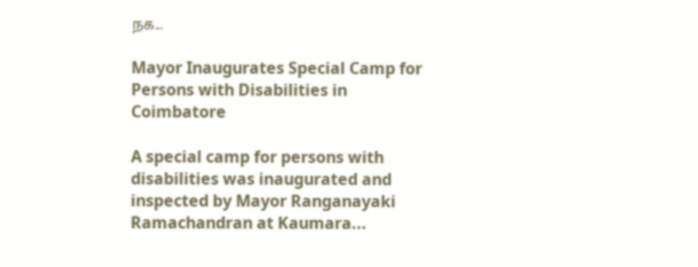நக...

Mayor Inaugurates Special Camp for Persons with Disabilities in Coimbatore

A special camp for persons with disabilities was inaugurated and inspected by Mayor Ranganayaki Ramachandran at Kaumara...